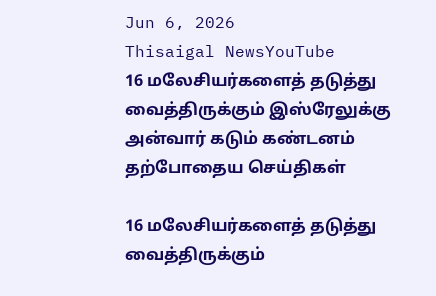Jun 6, 2026
Thisaigal NewsYouTube
16 மலேசியர்களைத் தடுத்து வைத்திருக்கும் இஸ்ரேலுக்கு அன்வார் கடும் கண்டனம்
தற்போதைய செய்திகள்

16 மலேசியர்களைத் தடுத்து வைத்திருக்கும்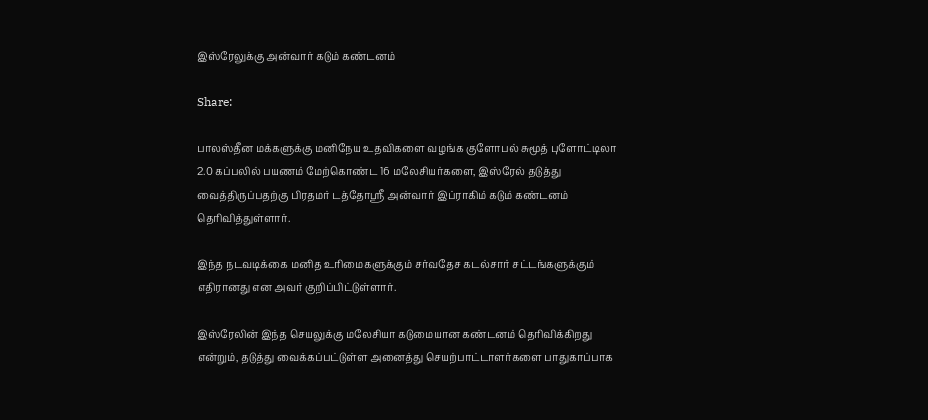இஸ்ரேலுக்கு அன்வார் கடும் கண்டனம்

Share:

பாலஸ்தீன மக்களுக்கு மனிநேய உதவிகளை வழங்க குளோபல் சுமூத் புளோட்டிலா 2.0 கப்பலில் பயணம் மேற்கொண்ட 16 மலேசியர்களை, இஸ்ரேல் தடுத்து வைத்திருப்பதற்கு பிரதமர் டத்தோஸ்ரீ அன்வார் இப்ராகிம் கடும் கண்டனம் தெரிவித்துள்ளார்.

இந்த நடவடிக்கை மனித உரிமைகளுக்கும் சர்வதேச கடல்சார் சட்டங்களுக்கும் எதிரானது என அவர் குறிப்பிட்டுள்ளார்.

இஸ்ரேலின் இந்த செயலுக்கு மலேசியா கடுமையான கண்டனம் தெரிவிக்கிறது என்றும், தடுத்து வைக்கப்பட்டுள்ள அனைத்து செயற்பாட்டாளர்களை பாதுகாப்பாக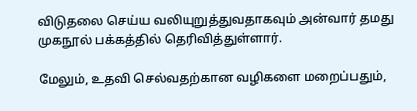விடுதலை செய்ய வலியுறுத்துவதாகவும் அன்வார் தமது முகநூல் பக்கத்தில் தெரிவித்துள்ளார்.

மேலும், உதவி செல்வதற்கான வழிகளை மறைப்பதும்,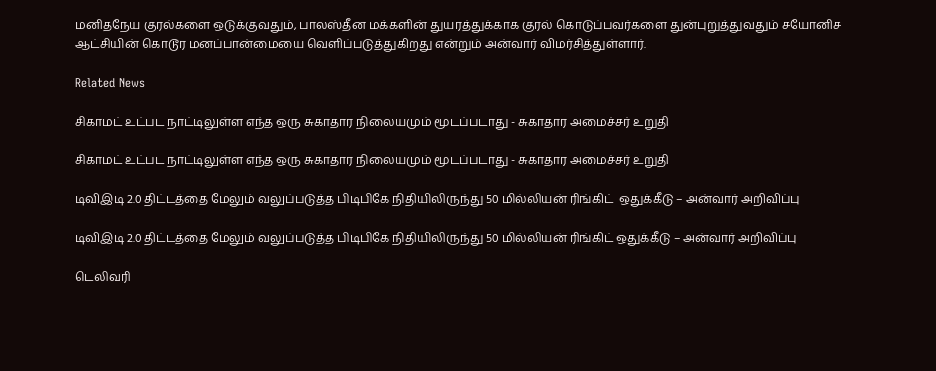மனிதநேய குரல்களை ஒடுக்குவதும், பாலஸ்தீன மக்களின் துயரத்துக்காக குரல் கொடுப்பவர்களை துன்புறுத்துவதும் சயோனிச ஆட்சியின் கொடூர மனப்பான்மையை வெளிப்படுத்துகிறது என்றும் அன்வார் விமர்சித்துள்ளார்.

Related News

சிகாமட் உட்பட நாட்டிலுள்ள எந்த ஒரு சுகாதார நிலையமும் மூடப்படாது - சுகாதார அமைச்சர் உறுதி

சிகாமட் உட்பட நாட்டிலுள்ள எந்த ஒரு சுகாதார நிலையமும் மூடப்படாது - சுகாதார அமைச்சர் உறுதி

டிவிஇடி 2.0 திட்டத்தை மேலும் வலுப்படுத்த பிடிபிகே நிதியிலிருந்து 50 மில்லியன் ரிங்கிட்  ஒதுக்கீடு – அன்வார் அறிவிப்பு

டிவிஇடி 2.0 திட்டத்தை மேலும் வலுப்படுத்த பிடிபிகே நிதியிலிருந்து 50 மில்லியன் ரிங்கிட் ஒதுக்கீடு – அன்வார் அறிவிப்பு

டெலிவரி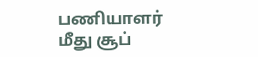பணியாளர் மீது சூப்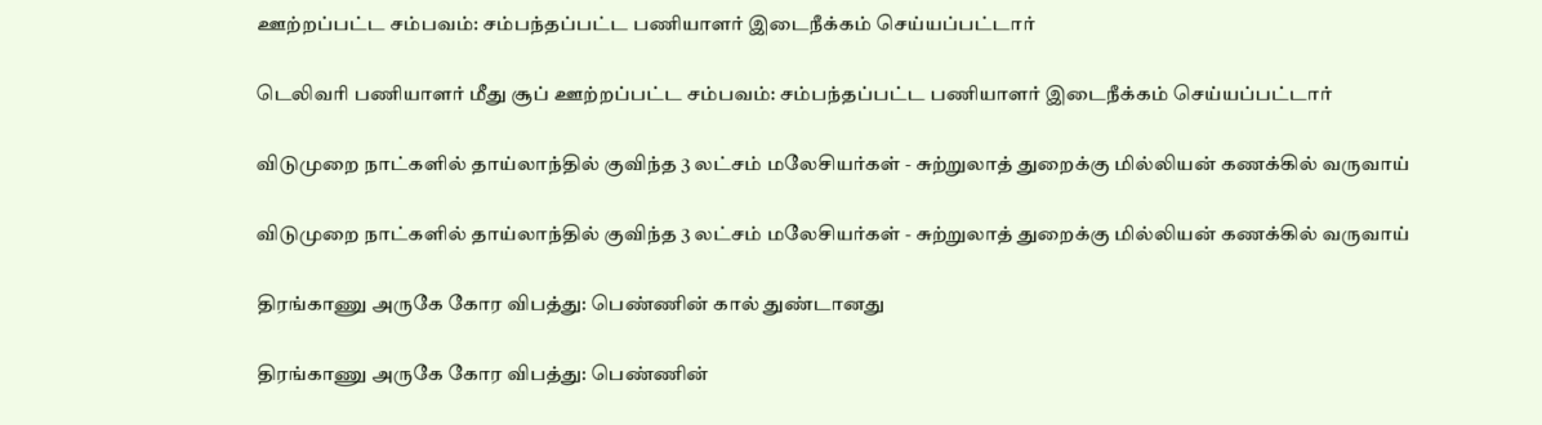ஊற்றப்பட்ட சம்பவம்: சம்பந்தப்பட்ட பணியாளர் இடைநீக்கம் செய்யப்பட்டார்

டெலிவரி பணியாளர் மீது சூப் ஊற்றப்பட்ட சம்பவம்: சம்பந்தப்பட்ட பணியாளர் இடைநீக்கம் செய்யப்பட்டார்

விடுமுறை நாட்களில் தாய்லாந்தில் குவிந்த 3 லட்சம் மலேசியர்கள் - சுற்றுலாத் துறைக்கு மில்லியன் கணக்கில் வருவாய்

விடுமுறை நாட்களில் தாய்லாந்தில் குவிந்த 3 லட்சம் மலேசியர்கள் - சுற்றுலாத் துறைக்கு மில்லியன் கணக்கில் வருவாய்

திரங்காணு அருகே கோர விபத்து: பெண்ணின் கால் துண்டானது

திரங்காணு அருகே கோர விபத்து: பெண்ணின்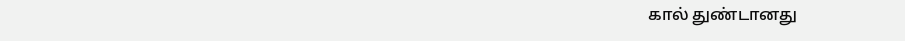கால் துண்டானது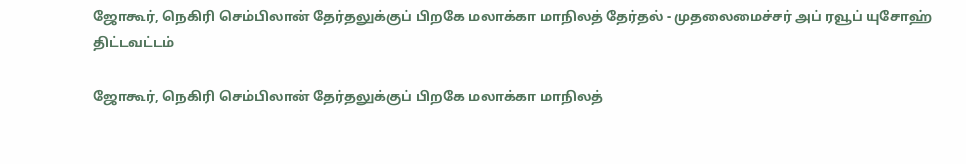ஜோகூர், நெகிரி செம்பிலான் தேர்தலுக்குப் பிறகே மலாக்கா மாநிலத் தேர்தல் - முதலைமைச்சர் அப் ரவூப் யுசோஹ் திட்டவட்டம்

ஜோகூர், நெகிரி செம்பிலான் தேர்தலுக்குப் பிறகே மலாக்கா மாநிலத்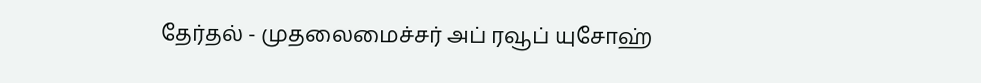தேர்தல் - முதலைமைச்சர் அப் ரவூப் யுசோஹ்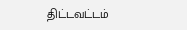திட்டவட்டம்